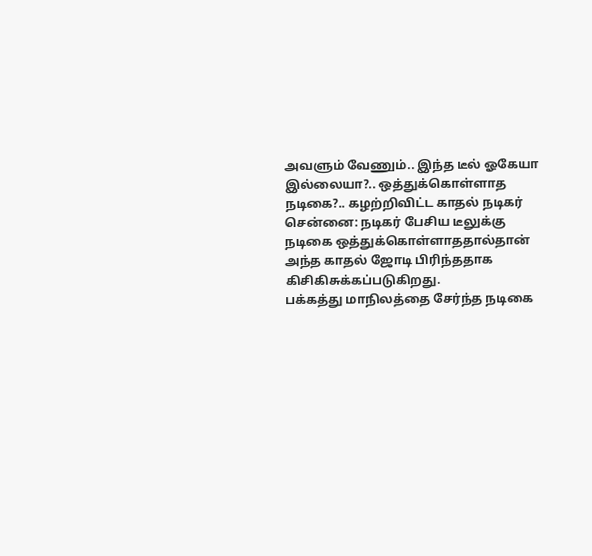அவளும் வேணும்.. இந்த டீல் ஓகேயா இல்லையா?.. ஒத்துக்கொள்ளாத நடிகை?.. கழற்றிவிட்ட காதல் நடிகர்
சென்னை: நடிகர் பேசிய டீலுக்கு நடிகை ஒத்துக்கொள்ளாததால்தான் அந்த காதல் ஜோடி பிரிந்ததாக கிசிகிசுக்கப்படுகிறது.
பக்கத்து மாநிலத்தை சேர்ந்த நடிகை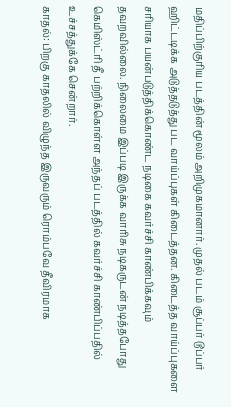மதிப்பிற்குரிய படத்தின் மூலம் அறிமுகமானார். முதல் படம் சூப்பர் டூப்பர் ஹிட்டடிக்க அடுத்தடுத்து பட வாய்ப்புகள் கிடைத்தன. கிடைத்த வாய்ப்புகளை சரியாக பயன்படுத்திக்கொண்ட நடிகை கவர்ச்சி காண்பிக்கவும் தவறவில்லை. நிலைமை இப்படி இருக்க வாரிசு நடிகருடன் நடித்தபோது கெமிஸ்ட்ரி தீ பற்றிக்கொள்ள அந்தப் படத்தில் கவர்ச்சி காண்பிப்பதில் உச்சத்துக்கே சென்றார்.
காதல்: பிறகு காதலில் விழுந்த இருவரும் ரொம்பவே தீவிரமாக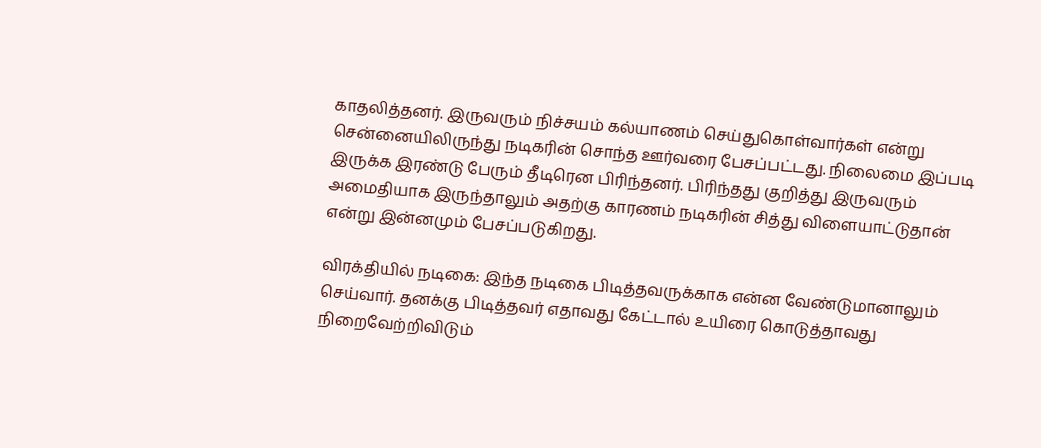காதலித்தனர். இருவரும் நிச்சயம் கல்யாணம் செய்துகொள்வார்கள் என்று சென்னையிலிருந்து நடிகரின் சொந்த ஊர்வரை பேசப்பட்டது. நிலைமை இப்படி இருக்க இரண்டு பேரும் தீடிரென பிரிந்தனர். பிரிந்தது குறித்து இருவரும் அமைதியாக இருந்தாலும் அதற்கு காரணம் நடிகரின் சித்து விளையாட்டுதான் என்று இன்னமும் பேசப்படுகிறது.

விரக்தியில் நடிகை: இந்த நடிகை பிடித்தவருக்காக என்ன வேண்டுமானாலும் செய்வார். தனக்கு பிடித்தவர் எதாவது கேட்டால் உயிரை கொடுத்தாவது நிறைவேற்றிவிடும்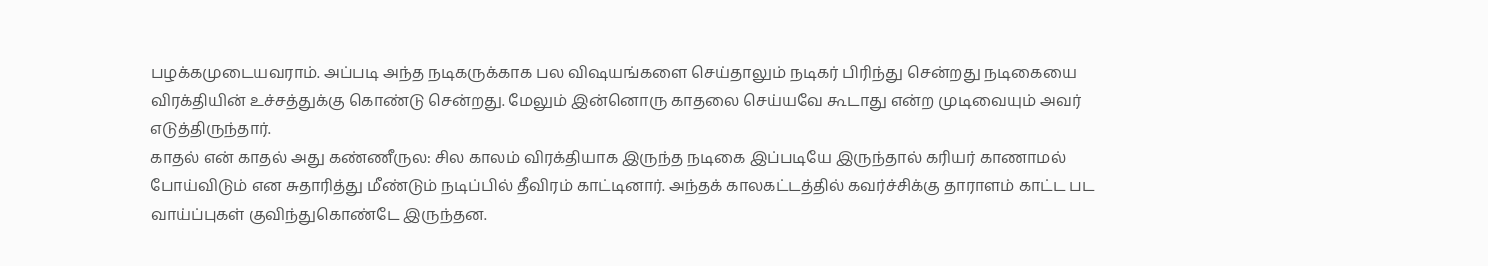பழக்கமுடையவராம். அப்படி அந்த நடிகருக்காக பல விஷயங்களை செய்தாலும் நடிகர் பிரிந்து சென்றது நடிகையை விரக்தியின் உச்சத்துக்கு கொண்டு சென்றது. மேலும் இன்னொரு காதலை செய்யவே கூடாது என்ற முடிவையும் அவர் எடுத்திருந்தார்.
காதல் என் காதல் அது கண்ணீருல: சில காலம் விரக்தியாக இருந்த நடிகை இப்படியே இருந்தால் கரியர் காணாமல் போய்விடும் என சுதாரித்து மீண்டும் நடிப்பில் தீவிரம் காட்டினார். அந்தக் காலகட்டத்தில் கவர்ச்சிக்கு தாராளம் காட்ட பட வாய்ப்புகள் குவிந்துகொண்டே இருந்தன.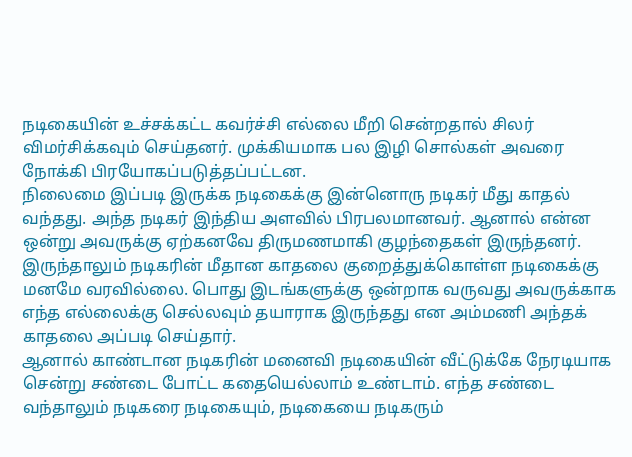நடிகையின் உச்சக்கட்ட கவர்ச்சி எல்லை மீறி சென்றதால் சிலர் விமர்சிக்கவும் செய்தனர். முக்கியமாக பல இழி சொல்கள் அவரை நோக்கி பிரயோகப்படுத்தப்பட்டன.
நிலைமை இப்படி இருக்க நடிகைக்கு இன்னொரு நடிகர் மீது காதல் வந்தது. அந்த நடிகர் இந்திய அளவில் பிரபலமானவர். ஆனால் என்ன ஒன்று அவருக்கு ஏற்கனவே திருமணமாகி குழந்தைகள் இருந்தனர். இருந்தாலும் நடிகரின் மீதான காதலை குறைத்துக்கொள்ள நடிகைக்கு மனமே வரவில்லை. பொது இடங்களுக்கு ஒன்றாக வருவது அவருக்காக எந்த எல்லைக்கு செல்லவும் தயாராக இருந்தது என அம்மணி அந்தக் காதலை அப்படி செய்தார்.
ஆனால் காண்டான நடிகரின் மனைவி நடிகையின் வீட்டுக்கே நேரடியாக சென்று சண்டை போட்ட கதையெல்லாம் உண்டாம். எந்த சண்டை வந்தாலும் நடிகரை நடிகையும், நடிகையை நடிகரும்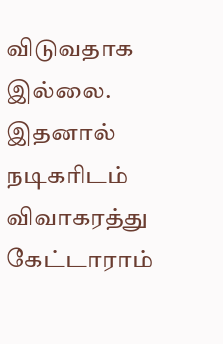விடுவதாக இல்லை. இதனால் நடிகரிடம் விவாகரத்து கேட்டாராம்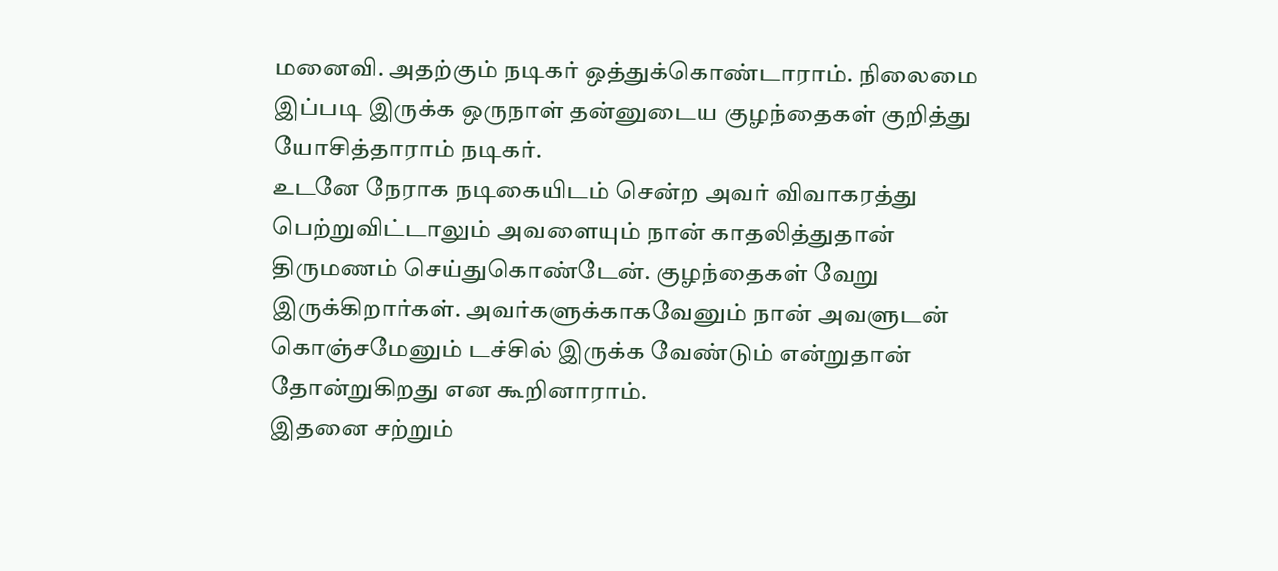மனைவி. அதற்கும் நடிகர் ஒத்துக்கொண்டாராம். நிலைமை இப்படி இருக்க ஒருநாள் தன்னுடைய குழந்தைகள் குறித்து யோசித்தாராம் நடிகர்.
உடனே நேராக நடிகையிடம் சென்ற அவர் விவாகரத்து பெற்றுவிட்டாலும் அவளையும் நான் காதலித்துதான் திருமணம் செய்துகொண்டேன். குழந்தைகள் வேறு இருக்கிறார்கள். அவர்களுக்காகவேனும் நான் அவளுடன் கொஞ்சமேனும் டச்சில் இருக்க வேண்டும் என்றுதான் தோன்றுகிறது என கூறினாராம்.
இதனை சற்றும்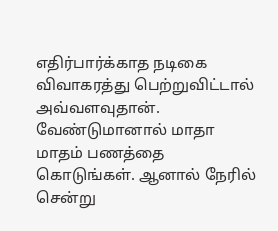எதிர்பார்க்காத நடிகை விவாகரத்து பெற்றுவிட்டால் அவ்வளவுதான். வேண்டுமானால் மாதா மாதம் பணத்தை கொடுங்கள். ஆனால் நேரில் சென்று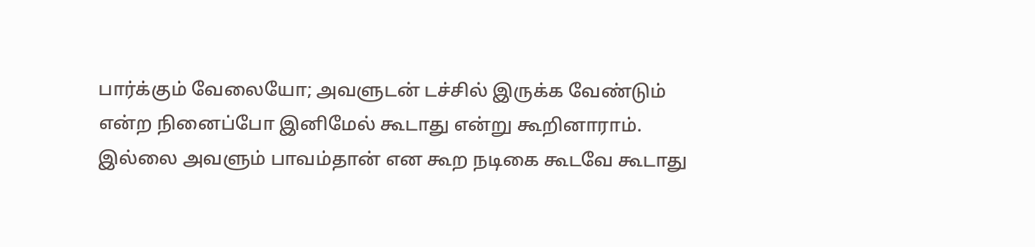பார்க்கும் வேலையோ; அவளுடன் டச்சில் இருக்க வேண்டும் என்ற நினைப்போ இனிமேல் கூடாது என்று கூறினாராம். இல்லை அவளும் பாவம்தான் என கூற நடிகை கூடவே கூடாது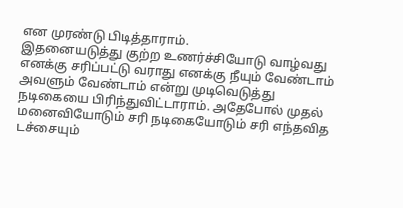என முரண்டு பிடித்தாராம்.
இதனையடுத்து குற்ற உணர்ச்சியோடு வாழ்வது எனக்கு சரிப்பட்டு வராது எனக்கு நீயும் வேண்டாம் அவளும் வேண்டாம் என்று முடிவெடுத்து நடிகையை பிரிந்துவிட்டாராம். அதேபோல் முதல் மனைவியோடும் சரி நடிகையோடும் சரி எந்தவித டச்சையும்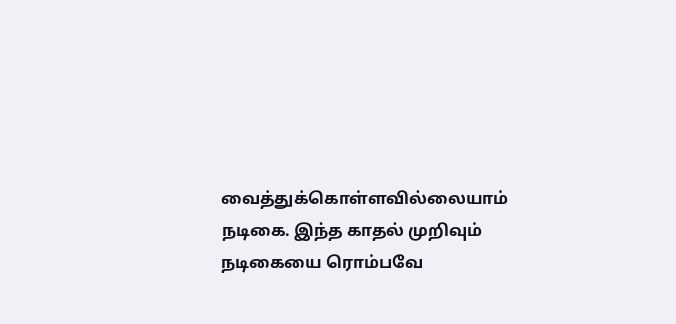வைத்துக்கொள்ளவில்லையாம் நடிகை. இந்த காதல் முறிவும் நடிகையை ரொம்பவே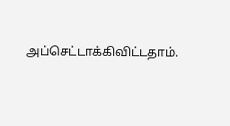அப்செட்டாக்கிவிட்டதாம்.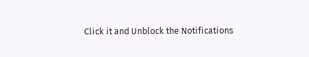Click it and Unblock the Notifications